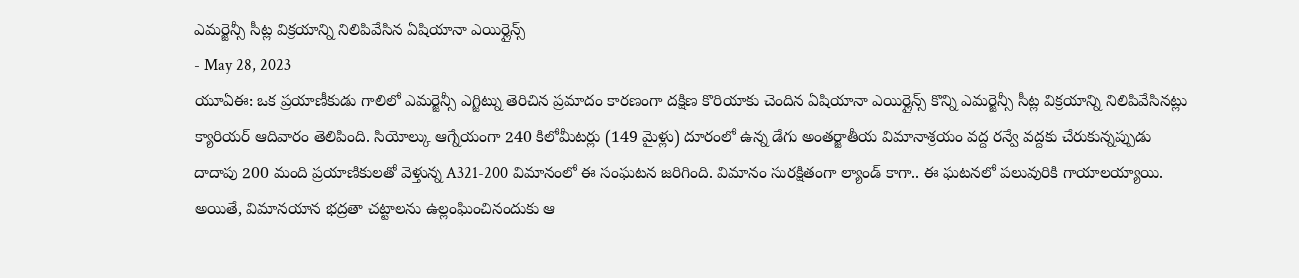ఎమర్జెన్సీ సీట్ల విక్రయాన్ని నిలిపివేసిన ఏషియానా ఎయిర్లైన్స్
- May 28, 2023
యూఏఈ: ఒక ప్రయాణీకుడు గాలిలో ఎమర్జెన్సీ ఎగ్జిట్ను తెరిచిన ప్రమాదం కారణంగా దక్షిణ కొరియాకు చెందిన ఏషియానా ఎయిర్లైన్స్ కొన్ని ఎమర్జెన్సీ సీట్ల విక్రయాన్ని నిలిపివేసినట్లు క్యారియర్ ఆదివారం తెలిపింది. సియోల్కు ఆగ్నేయంగా 240 కిలోమీటర్లు (149 మైళ్లు) దూరంలో ఉన్న డేగు అంతర్జాతీయ విమానాశ్రయం వద్ద రన్వే వద్దకు చేరుకున్నప్పుడు దాదాపు 200 మంది ప్రయాణికులతో వెళ్తున్న A321-200 విమానంలో ఈ సంఘటన జరిగింది. విమానం సురక్షితంగా ల్యాండ్ కాగా.. ఈ ఘటనలో పలువురికి గాయాలయ్యాయి. అయితే, విమానయాన భద్రతా చట్టాలను ఉల్లంఘించినందుకు ఆ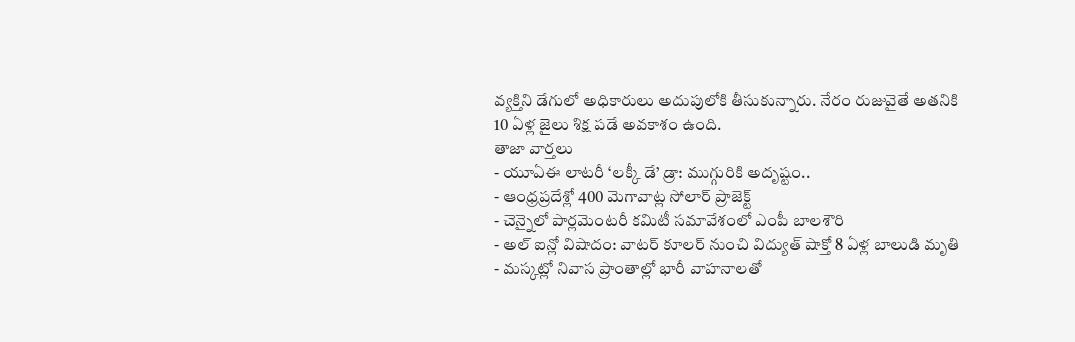వ్యక్తిని డేగులో అధికారులు అదుపులోకి తీసుకున్నారు. నేరం రుజువైతే అతనికి 10 ఏళ్ల జైలు శిక్ష పడే అవకాశం ఉంది.
తాజా వార్తలు
- యూఏఈ లాటరీ ‘లక్కీ డే’ డ్రా: ముగ్గురికి అదృష్టం..
- ఆంధ్రప్రదేశ్లో 400 మెగావాట్ల సోలార్ ప్రాజెక్ట్
- చెన్నైలో పార్లమెంటరీ కమిటీ సమావేశంలో ఎంపీ బాలశౌరి
- అల్ ఐన్లో విషాదం: వాటర్ కూలర్ నుంచి విద్యుత్ షాక్తో 8 ఏళ్ల బాలుడి మృతి
- మస్కట్లో నివాస ప్రాంతాల్లో భారీ వాహనాలతో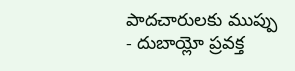పాదచారులకు ముప్పు
- దుబాయ్లో ప్రవక్త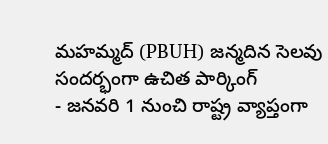మహమ్మద్ (PBUH) జన్మదిన సెలవు సందర్భంగా ఉచిత పార్కింగ్
- జనవరి 1 నుంచి రాష్ట్ర వ్యాప్తంగా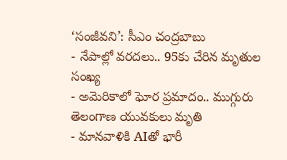‘సంజీవని’: సీఎం చంద్రబాబు
- నేపాల్లో వరదలు.. 95కు చేరిన మృతుల సంఖ్య
- అమెరికాలో ఘోర ప్రమాదం.. ముగ్గురు తెలంగాణ యువకులు మృతి
- మానవాళికి AIతో భారీ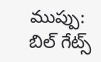ముప్పు: బిల్ గేట్స్